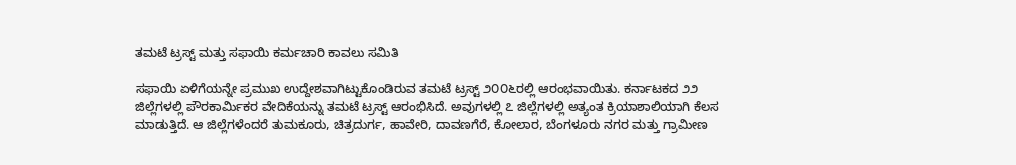ತಮಟೆ ಟ್ರಸ್ಟ್ ಮತ್ತು ಸಫಾಯಿ ಕರ್ಮಚಾರಿ ಕಾವಲು ಸಮಿತಿ

ಸಫಾಯಿ ಏಳಿಗೆಯನ್ನೇ ಪ್ರಮುಖ ಉದ್ದೇಶವಾಗಿಟ್ಟುಕೊಂಡಿರುವ ತಮಟೆ ಟ್ರಸ್ಟ್ ೨೦೦೬ರಲ್ಲಿ ಆರಂಭವಾಯಿತು. ಕರ್ನಾಟಕದ ೨೨ ಜಿಲ್ಲೆಗಳಲ್ಲಿ ಪೌರಕಾರ್ಮಿಕರ ವೇದಿಕೆಯನ್ನು ತಮಟೆ ಟ್ರಸ್ಟ್ ಆರಂಭಿಸಿದೆ. ಅವುಗಳಲ್ಲಿ ೭ ಜಿಲ್ಲೆಗಳಲ್ಲಿ ಅತ್ಯಂತ ಕ್ರಿಯಾಶಾಲಿಯಾಗಿ ಕೆಲಸ ಮಾಡುತ್ತಿದೆ. ಆ ಜಿಲ್ಲೆಗಳೆಂದರೆ ತುಮಕೂರು, ಚಿತ್ರದುರ್ಗ, ಹಾವೇರಿ, ದಾವಣಗೆರೆ, ಕೋಲಾರ, ಬೆಂಗಳೂರು ನಗರ ಮತ್ತು ಗ್ರಾಮೀಣ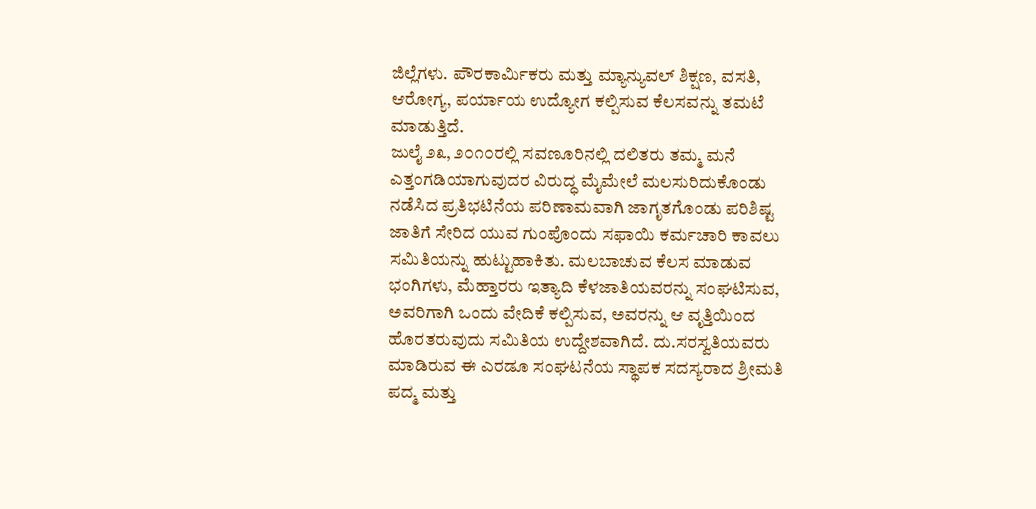ಜಿಲ್ಲೆಗಳು. ಪೌರಕಾರ್ಮಿಕರು ಮತ್ತು ಮ್ಯಾನ್ಯುವಲ್ ಶಿಕ್ಷಣ, ವಸತಿ, ಆರೋಗ್ಯ, ಪರ್ಯಾಯ ಉದ್ಯೋಗ ಕಲ್ಪಿಸುವ ಕೆಲಸವನ್ನು ತಮಟೆ ಮಾಡುತ್ತಿದೆ.
ಜುಲೈ ೨೩, ೨೦೧೦ರಲ್ಲಿ ಸವಣೂರಿನಲ್ಲಿ ದಲಿತರು ತಮ್ಮ ಮನೆ ಎತ್ತಂಗಡಿಯಾಗುವುದರ ವಿರುದ್ಧ ಮೈಮೇಲೆ ಮಲಸುರಿದುಕೊಂಡು ನಡೆಸಿದ ಪ್ರತಿಭಟಿನೆಯ ಪರಿಣಾಮವಾಗಿ ಜಾಗೃತಗೊಂಡು ಪರಿಶಿಷ್ಟ ಜಾತಿಗೆ ಸೇರಿದ ಯುವ ಗುಂಪೊಂದು ಸಫಾಯಿ ಕರ್ಮಚಾರಿ ಕಾವಲು ಸಮಿತಿಯನ್ನು ಹುಟ್ಟುಹಾಕಿತು. ಮಲಬಾಚುವ ಕೆಲಸ ಮಾಡುವ ಭಂಗಿಗಳು, ಮೆಹ್ತಾರರು ಇತ್ಯಾದಿ ಕೆಳಜಾತಿಯವರನ್ನು ಸಂಘಟಿಸುವ, ಅವರಿಗಾಗಿ ಒಂದು ವೇದಿಕೆ ಕಲ್ಪಿಸುವ, ಅವರನ್ನು ಆ ವೃತ್ತಿಯಿಂದ ಹೊರತರುವುದು ಸಮಿತಿಯ ಉದ್ದೇಶವಾಗಿದೆ. ದು.ಸರಸ್ವತಿಯವರು ಮಾಡಿರುವ ಈ ಎರಡೂ ಸಂಘಟನೆಯ ಸ್ಥಾಪಕ ಸದಸ್ಯರಾದ ಶ್ರೀಮತಿ ಪದ್ಮ ಮತ್ತು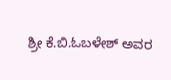ಶ್ರೀ ಕೆ.ಬಿ.ಓಬಳೇಶ್ ಅವರ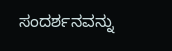ಸಂದರ್ಶನವನ್ನು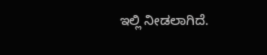ಇಲ್ಲಿ ನೀಡಲಾಗಿದೆ.